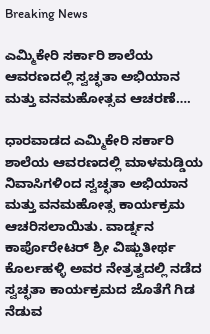Breaking News

ಎಮ್ಮಿಕೇರಿ ಸರ್ಕಾರಿ ಶಾಲೆಯ ಆವರಣದಲ್ಲಿ ಸ್ವಚ್ಛತಾ ಅಭಿಯಾನ ಮತ್ತು ವನಮಹೋತ್ಸವ ಆಚರಣೆ….

ಧಾರವಾಡದ ಎಮ್ಮಿಕೇರಿ ಸರ್ಕಾರಿ ಶಾಲೆಯ ಆವರಣದಲ್ಲಿ ಮಾಳಮಡ್ಡಿಯ ನಿವಾಸಿಗಳಿಂದ ಸ್ವಚ್ಛತಾ ಅಭಿಯಾನ ಮತ್ತು ವನಮಹೋತ್ಸ ಕಾರ್ಯಕ್ರಮ ಆಚರಿಸಲಾಯಿತು. ವಾರ್ಡ್ನನ ಕಾರ್ಪೊರೇಟರ್ ಶ್ರೀ ವಿಷ್ಣುತೀರ್ಥ ಕೊರ್ಲಹಳ್ಳಿ ಅವರ ನೇತ್ರತ್ವದಲ್ಲಿ ನಡೆದ ಸ್ವಚ್ಛತಾ ಕಾರ್ಯಕ್ರಮದ ಜೊತೆಗೆ ಗಿಡ ನೆಡುವ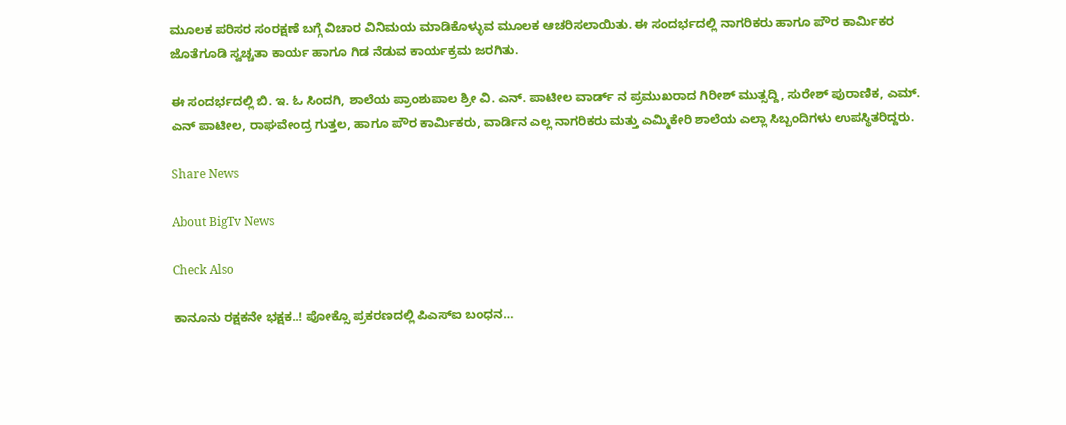ಮೂಲಕ ಪರಿಸರ ಸಂರಕ್ಷಣೆ ಬಗ್ಗೆ ವಿಚಾರ ವಿನಿಮಯ ಮಾಡಿಕೊಳ್ಳುವ ಮೂಲಕ ಆಚರಿಸಲಾಯಿತು. ಈ ಸಂದರ್ಭದಲ್ಲಿ ನಾಗರಿಕರು ಹಾಗೂ ಪೌರ ಕಾರ್ಮಿಕರ ಜೊತೆಗೂಡಿ ಸ್ವಚ್ಚತಾ ಕಾರ್ಯ ಹಾಗೂ ಗಿಡ ನೆಡುವ ಕಾರ್ಯಕ್ರಮ ಜರಗಿತು.

ಈ ಸಂದರ್ಭದಲ್ಲಿ ಬಿ. ಇ. ಓ ಸಿಂದಗಿ, ಶಾಲೆಯ ಪ್ರಾಂಶುಪಾಲ ಶ್ರೀ ವಿ. ಎನ್. ಪಾಟೀಲ ವಾರ್ಡ್ ನ ಪ್ರಮುಖರಾದ ಗಿರೀಶ್ ಮುತ್ಸದ್ದಿ, ಸುರೇಶ್ ಪುರಾಣಿಕ, ಎಮ್. ಎನ್ ಪಾಟೀಲ, ರಾಘವೇಂದ್ರ ಗುತ್ತಲ, ಹಾಗೂ ಪೌರ ಕಾರ್ಮಿಕರು, ವಾರ್ಡಿನ ಎಲ್ಲ ನಾಗರಿಕರು ಮತ್ತು ಎಮ್ಮಿಕೇರಿ ಶಾಲೆಯ ಎಲ್ಲಾ ಸಿಬ್ಬಂದಿಗಳು ಉಪಸ್ಥಿತರಿದ್ದರು.

Share News

About BigTv News

Check Also

ಕಾನೂನು ರಕ್ಷಕನೇ ಭಕ್ಷಕ..! ಪೋಕ್ಸೊ ಪ್ರಕರಣದಲ್ಲಿ ಪಿಎಸ್‌ಐ ಬಂಧನ…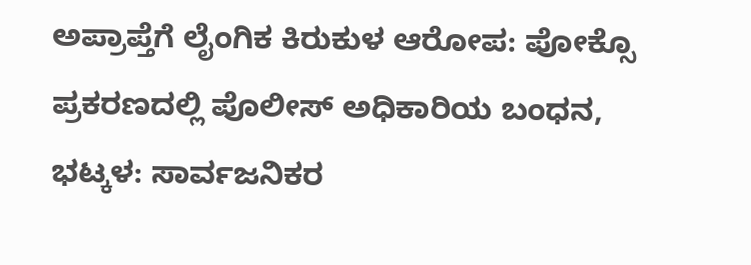ಅಪ್ರಾಪ್ತೆಗೆ ಲೈಂಗಿಕ ಕಿರುಕುಳ ಆರೋಪ: ಪೋಕ್ಸೊ ಪ್ರಕರಣದಲ್ಲಿ ಪೊಲೀಸ್ ಅಧಿಕಾರಿಯ ಬಂಧನ, ಭಟ್ಕಳ: ಸಾರ್ವಜನಿಕರ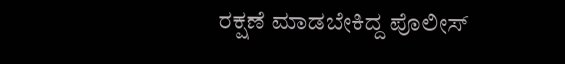ರಕ್ಷಣೆ ಮಾಡಬೇಕಿದ್ದ ಪೊಲೀಸ್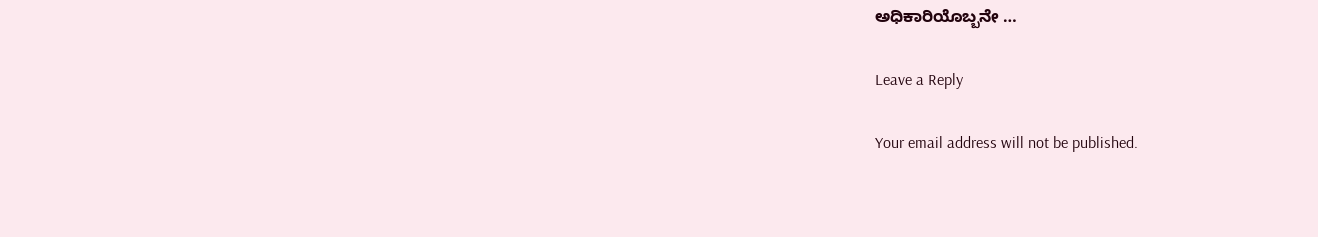ಅಧಿಕಾರಿಯೊಬ್ಬನೇ …

Leave a Reply

Your email address will not be published.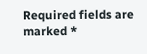Required fields are marked *